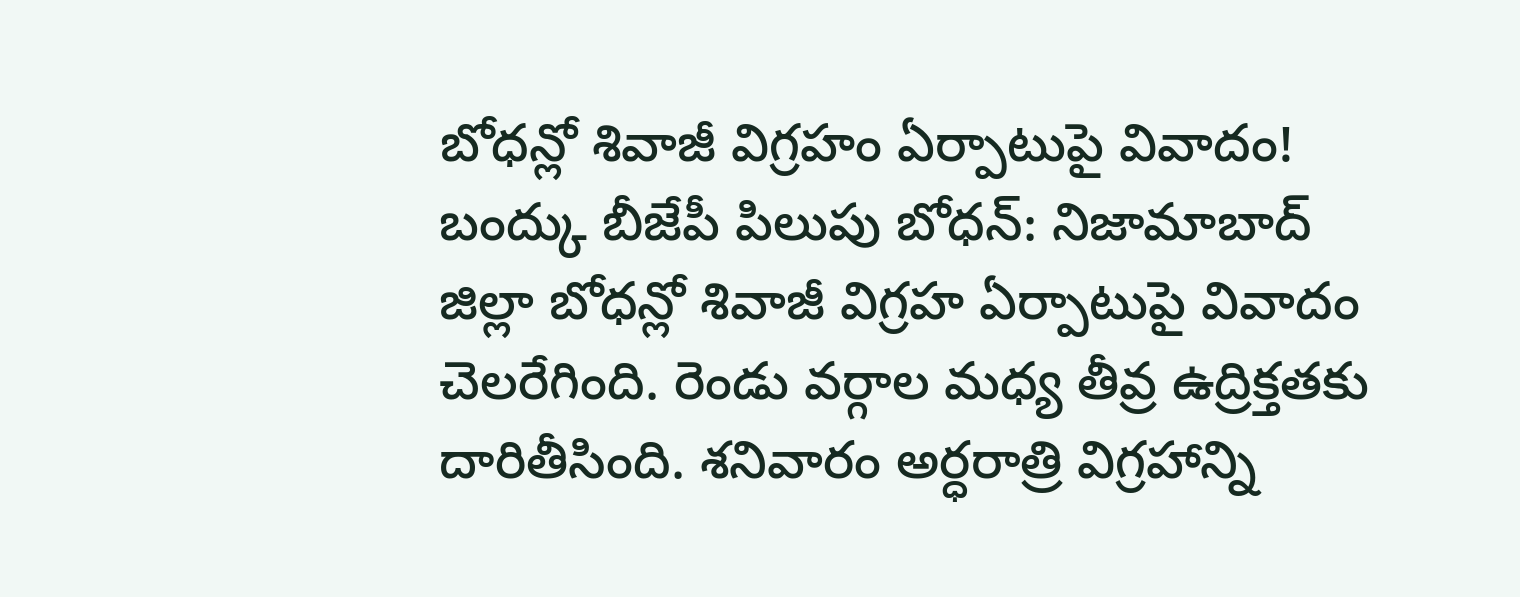బోధన్లో శివాజీ విగ్రహం ఏర్పాటుపై వివాదం!
బంద్కు బీజేపీ పిలుపు బోధన్: నిజామాబాద్ జిల్లా బోధన్లో శివాజీ విగ్రహ ఏర్పాటుపై వివాదం చెలరేగింది. రెండు వర్గాల మధ్య తీవ్ర ఉద్రిక్తతకు దారితీసింది. శనివారం అర్ధరాత్రి విగ్రహాన్ని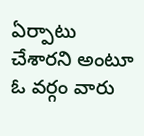ఏర్పాటు చేశారని అంటూ ఓ వర్గం వారు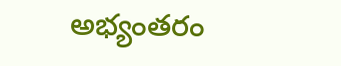అభ్యంతరం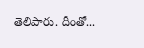తెలిపారు. దీంతో...